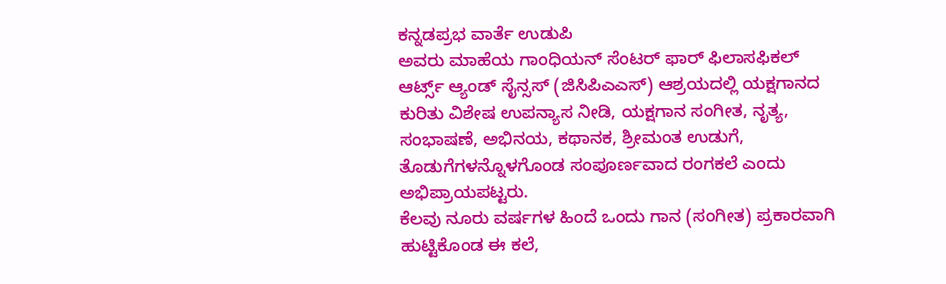ಕನ್ನಡಪ್ರಭ ವಾರ್ತೆ ಉಡುಪಿ
ಅವರು ಮಾಹೆಯ ಗಾಂಧಿಯನ್ ಸೆಂಟರ್ ಫಾರ್ ಫಿಲಾಸಫಿಕಲ್ ಆರ್ಟ್ಸ್ ಆ್ಯಂಡ್ ಸೈನ್ಸಸ್ (ಜಿಸಿಪಿಎಎಸ್) ಆಶ್ರಯದಲ್ಲಿ ಯಕ್ಷಗಾನದ ಕುರಿತು ವಿಶೇಷ ಉಪನ್ಯಾಸ ನೀಡಿ, ಯಕ್ಷಗಾನ ಸಂಗೀತ, ನೃತ್ಯ, ಸಂಭಾಷಣೆ, ಅಭಿನಯ, ಕಥಾನಕ, ಶ್ರೀಮಂತ ಉಡುಗೆ, ತೊಡುಗೆಗಳನ್ನೊಳಗೊಂಡ ಸಂಪೂರ್ಣವಾದ ರಂಗಕಲೆ ಎಂದು ಅಭಿಪ್ರಾಯಪಟ್ಟರು.
ಕೆಲವು ನೂರು ವರ್ಷಗಳ ಹಿಂದೆ ಒಂದು ಗಾನ (ಸಂಗೀತ) ಪ್ರಕಾರವಾಗಿ ಹುಟ್ಟಿಕೊಂಡ ಈ ಕಲೆ,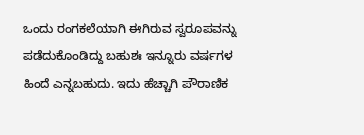ಒಂದು ರಂಗಕಲೆಯಾಗಿ ಈಗಿರುವ ಸ್ವರೂಪವನ್ನು ಪಡೆದುಕೊಂಡಿದ್ದು ಬಹುಶಃ ಇನ್ನೂರು ವರ್ಷಗಳ ಹಿಂದೆ ಎನ್ನಬಹುದು. ಇದು ಹೆಚ್ಚಾಗಿ ಪೌರಾಣಿಕ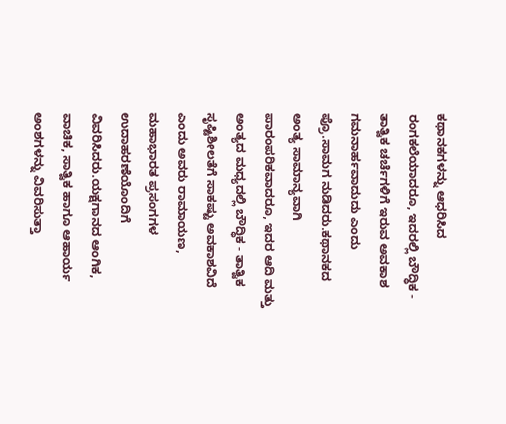ಕಥಾನಕಗಳನ್ನು ಆಧರಿಸಿದ ರಂಗಕಲೆಯಾದರೂ, ಇದರಲ್ಲಿ ಬೌದ್ಧಿಕ - ತಾತ್ವಿಕ ಚರ್ಚೆಗಳಿಗೆ ಇರುವ ಅವಕಾಶ ಗಮನಾರ್ಹವಾದುದು ಎಂದು ಪ್ರೊ.ಸಾಮಗ ನುಡಿದರು.ಕಥಾನಕದ ಅಂತ್ಯ ಸಾಮಾನ್ಯವಾಗಿ ಪಾರಂಪರಿಕವಾದರೂ, ಇದರ ಆದಿ ಮತ್ತು ಅಂತ್ಯದ ಮಧ್ಯದಲ್ಲಿ ಬೌದ್ಧಿಕ - ತಾತ್ವಿಕ ಸೃಷ್ಟಿಶೀಲತೆಗೆ ಸಾಕಷ್ಟು ಅವಕಾಶವಿದೆ ಎಂದು ಅವರು ರಾಮಾಯಣ, ಮಹಾಭಾರತ ಪ್ರಸಂಗಗಳ ಉದಾಹರಣೆಯೊಂದಿಗೆ ವಿವರಿಸಿದರು.ಯಕ್ಷಗಾನದ ಆಂಗಿಕ, ವಾಚಿಕ, ಸಾತ್ವಿಕ ಹಾಗೂ ಆಹಾರ್ಯ ಅಂಶಗಳನ್ನು ವಿವರಿಸುತ್ತಾ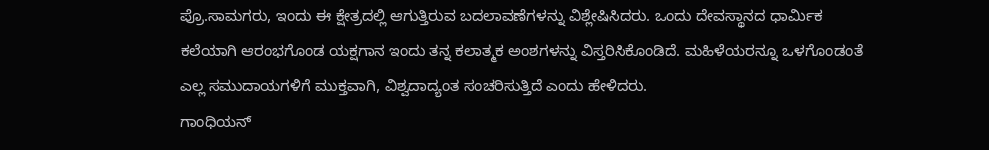ಪ್ರೊ.ಸಾಮಗರು, ಇಂದು ಈ ಕ್ಷೇತ್ರದಲ್ಲಿ ಆಗುತ್ತಿರುವ ಬದಲಾವಣೆಗಳನ್ನು ವಿಶ್ಲೇಷಿಸಿದರು. ಒಂದು ದೇವಸ್ಥಾನದ ಧಾರ್ಮಿಕ ಕಲೆಯಾಗಿ ಆರಂಭಗೊಂಡ ಯಕ್ಷಗಾನ ಇಂದು ತನ್ನ ಕಲಾತ್ಮಕ ಅಂಶಗಳನ್ನು ವಿಸ್ತರಿಸಿಕೊಂಡಿದೆ. ಮಹಿಳೆಯರನ್ನೂ ಒಳಗೊಂಡಂತೆ ಎಲ್ಲ ಸಮುದಾಯಗಳಿಗೆ ಮುಕ್ತವಾಗಿ, ವಿಶ್ವದಾದ್ಯಂತ ಸಂಚರಿಸುತ್ತಿದೆ ಎಂದು ಹೇಳಿದರು.
ಗಾಂಧಿಯನ್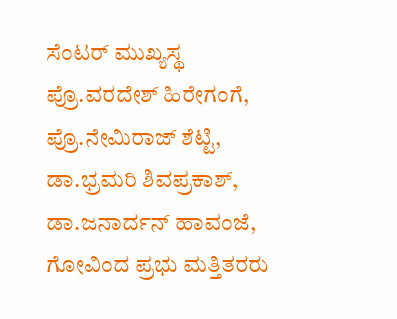ಸೆಂಟರ್ ಮುಖ್ಯಸ್ಥ ಪ್ರೊ.ವರದೇಶ್ ಹಿರೇಗಂಗೆ, ಪ್ರೊ.ನೇಮಿರಾಜ್ ಶೆಟ್ಟಿ, ಡಾ.ಭ್ರಮರಿ ಶಿವಪ್ರಕಾಶ್, ಡಾ.ಜನಾರ್ದನ್ ಹಾವಂಜೆ, ಗೋವಿಂದ ಪ್ರಭು ಮತ್ತಿತರರು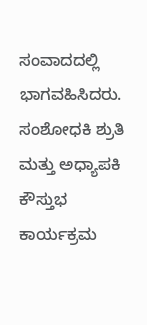ಸಂವಾದದಲ್ಲಿ ಭಾಗವಹಿಸಿದರು. ಸಂಶೋಧಕಿ ಶ್ರುತಿ ಮತ್ತು ಅಧ್ಯಾಪಕಿ ಕೌಸ್ತುಭ ಕಾರ್ಯಕ್ರಮ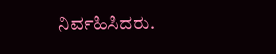ನಿರ್ವಹಿಸಿದರು.